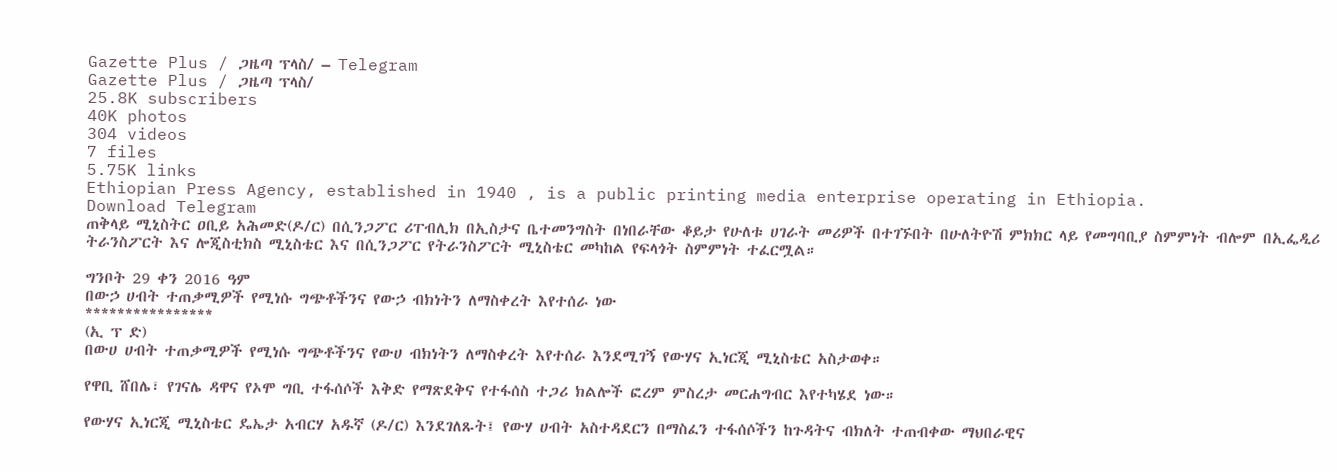Gazette Plus / ጋዜጣ ፕላስ/ – Telegram
Gazette Plus / ጋዜጣ ፕላስ/
25.8K subscribers
40K photos
304 videos
7 files
5.75K links
Ethiopian Press Agency, established in 1940 , is a public printing media enterprise operating in Ethiopia.
Download Telegram
ጠቅላይ ሚኒስትር ዐቢይ አሕመድ(ዶ/ር) በሲንጋፖር ሪፐብሊክ በኢስታና ቤተመንግስት በነበራቸው ቆይታ የሁለቱ ሀገራት መሪዎች በተገኙበት በሁለትዮሽ ምክክር ላይ የመግባቢያ ስምምነት ብሎም በኢፌዲሪ ትራንስፖርት እና ሎጂስቲክስ ሚኒስቴር እና በሲንጋፖር የትራንስፖርት ሚኒስቴር መካከል የፍላጎት ስምምነት ተፈርሟል።

ግንቦት 29 ቀን 2016 ዓም
በውኃ ሀብት ተጠቃሚዎች የሚነሱ ግጭቶችንና የውኃ ብክነትን ለማስቀረት እየተሰራ ነው
****************
(ኢ ፕ ድ)
በውሀ ሀብት ተጠቃሚዎች የሚነሱ ግጭቶችንና የውሀ ብክነትን ለማስቀረት እየተሰራ እንደሚገኝ የውሃና ኢነርጂ ሚኒስቴር አስታወቀ።

የዋቢ ሸበሌ፣ የገናሌ ዳዋና የኦሞ ግቢ ተፋሰሶች እቅድ የማጽደቅና የተፋሰስ ተጋሪ ክልሎች ፎረም ምስረታ መርሐግብር እየተካሄደ ነው።

የውሃና ኢነርጂ ሚኒስቴር ዴኤታ አብርሃ አዱኛ (ዶ/ር) እንደገለጹት፤ የውሃ ሀብት አስተዳደርን በማስፈን ተፋሰሶችን ከጉዳትና ብክለት ተጠብቀው ማህበራዊና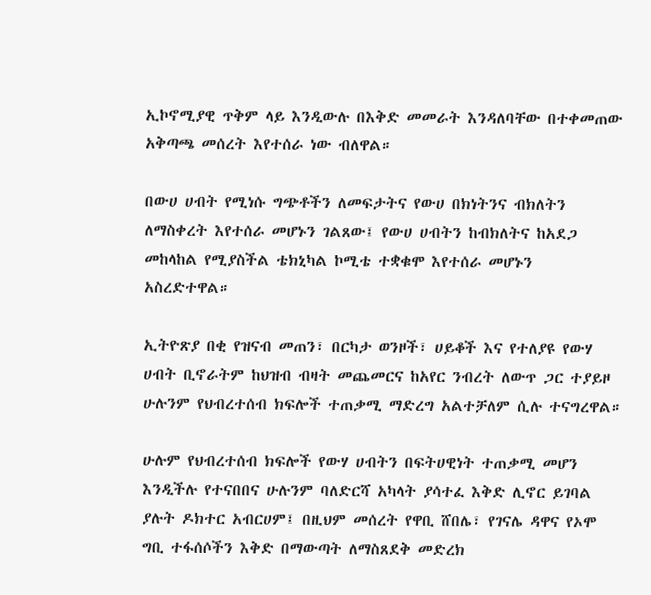ኢኮኖሚያዊ ጥቅም ላይ እንዲውሉ በእቅድ መመራት እንዳለባቸው በተቀመጠው አቅጣጫ መሰረት እየተሰራ ነው ብለዋል።

በውሀ ሀብት የሚነሱ ግጭቶችን ለመፍታትና የውሀ በክነትንና ብክለትን ለማስቀረት እየተሰራ መሆኑን ገልጸው፤ የውሀ ሀብትን ከብክለትና ከአደጋ መከላከል የሚያስችል ቴክኒካል ኮሚቴ ተቋቁሞ እየተሰራ መሆኑን አስረድተዋል።

ኢትዮጽያ በቂ የዝናብ መጠን፣ በርካታ ወንዞች፣ ሀይቆች እና የተለያዩ የውሃ ሀብት ቢኖራትም ከህዝብ ብዛት መጨመርና ከአየር ንብረት ለውጥ ጋር ተያይዞ ሁሉንም የህብረተሰብ ክፍሎች ተጠቃሚ ማድረግ አልተቻለም ሲሉ ተናግረዋል።

ሁሉም የህብረተሰብ ክፍሎች የውሃ ሀብትን በፍትሀዊነት ተጠቃሚ መሆን እንዲችሉ የተናበበና ሁሉንም ባለድርሻ አካላት ያሳተፈ እቅድ ሊኖር ይገባል ያሉት ዶክተር አብርሀም፤ በዚህም መሰረት የዋቢ ሸበሌ፣ የገናሌ ዳዋና የኦሞ ግቢ ተፋሰሶችን እቅድ በማውጣት ለማስጸደቅ መድረክ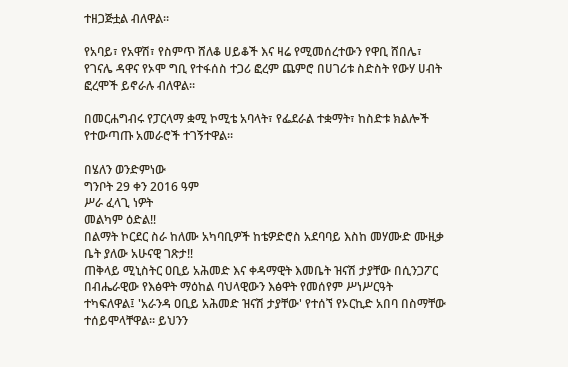ተዘጋጅቷል ብለዋል።

የአባይ፣ የአዋሽ፣ የስምጥ ሸለቆ ሀይቆች እና ዛሬ የሚመሰረተውን የዋቢ ሸበሌ፣ የገናሌ ዳዋና የኦሞ ግቢ የተፋሰስ ተጋሪ ፎረም ጨምሮ በሀገሪቱ ስድስት የውሃ ሀብት ፎረሞች ይኖራሉ ብለዋል።

በመርሐግብሩ የፓርላማ ቋሚ ኮሚቴ አባላት፣ የፌደራል ተቋማት፣ ከስድቱ ክልሎች የተውጣጡ አመራሮች ተገኝተዋል።

በሄለን ወንድምነው
ግንቦት 29 ቀን 2016 ዓም
ሥራ ፈላጊ ነዎት
መልካም ዕድል‼
በልማት ኮርደር ስራ ከለሙ አካባቢዎች ከቴዎድሮስ አደባባይ እስከ መሃሙድ ሙዚቃ ቤት ያለው አሁናዊ ገጽታ‼
ጠቅላይ ሚኒስትር ዐቢይ አሕመድ እና ቀዳማዊት እመቤት ዝናሽ ታያቸው በሲንጋፖር በብሔራዊው የእፅዋት ማዕከል ባህላዊውን እፅዋት የመሰየም ሥነሥርዓት ተካፍለዋል፤ 'አራንዳ ዐቢይ አሕመድ ዝናሽ ታያቸው' የተሰኘ የኦርኪድ አበባ በስማቸው ተሰይሞላቸዋል። ይህንን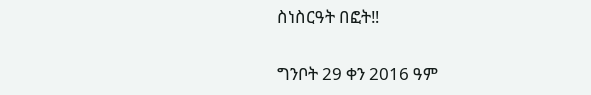ስነስርዓት በፎት‼

ግንቦት 29 ቀን 2016 ዓም